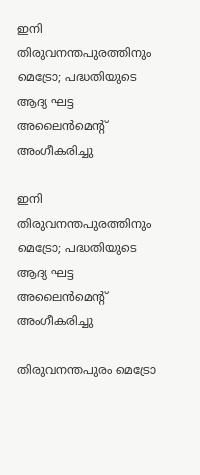ഇനി തിരുവനന്തപുരത്തിനും മെട്രോ; പദ്ധതിയുടെ ആദ്യ ഘട്ട അലൈന്‍മെന്റ് അംഗീകരിച്ചു

ഇനി തിരുവനന്തപുരത്തിനും മെട്രോ; പദ്ധതിയുടെ ആദ്യ ഘട്ട അലൈന്‍മെന്റ് അംഗീകരിച്ചു

തിരുവനന്തപുരം മെട്രോ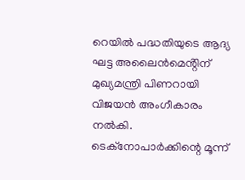റെയില്‍ പദ്ധതിയുടെ ആദ്യ ഘട്ട അലൈന്‍മെൻ്റിന് മുഖ്യമന്ത്രി പിണറായി വിജയന്‍ അംഗീകാരം നൽകി. ടെക്നോപാര്‍ക്കിന്റെ മൂന്ന്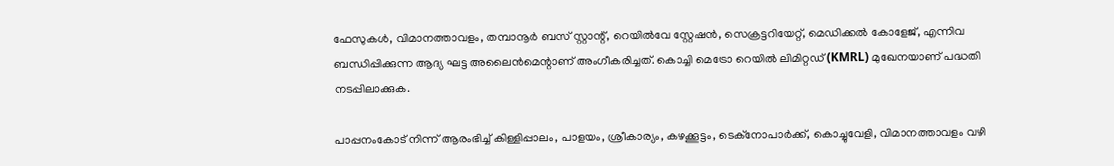ഫേസുകള്‍, വിമാനത്താവളം, തമ്പാനൂര്‍ ബസ് സ്റ്റാന്റ്, റെയില്‍വേ സ്റ്റേഷന്‍, സെക്രട്ടറിയേറ്റ്, മെഡിക്കല്‍ കോളേജ്, എന്നിവ ബന്ധിപ്പിക്കുന്ന ആദ്യ ഘട്ട അലൈന്‍മെന്റാണ് അംഗീകരിച്ചത്. കൊച്ചി മെട്രോ റെയില്‍ ലിമിറ്റഡ് (KMRL) മുഖേനയാണ് പദ്ധതി നടപ്പിലാക്കുക.

പാപ്പനംകോട് നിന്ന് ആരംഭിച്ച് കിള്ളിപ്പാലം, പാളയം, ശ്രീകാര്യം, കഴക്കൂട്ടം, ടെക്നോപാര്‍ക്ക്, കൊച്ചുവേളി, വിമാനത്താവളം വഴി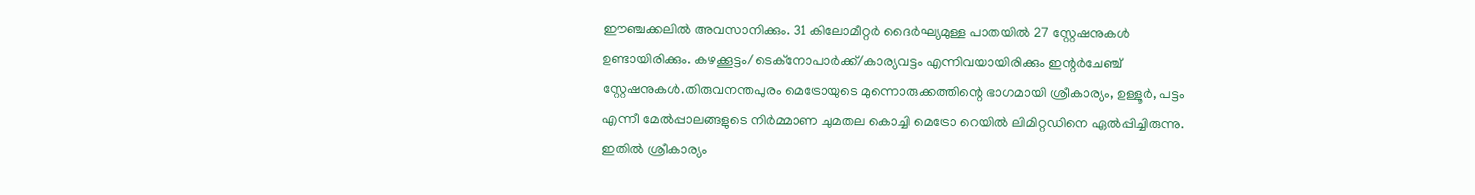ഈഞ്ചക്കലില്‍ അവസാനിക്കും. 31 കിലോമീറ്റര്‍ ദൈര്‍ഘ്യമുള്ള പാതയില്‍ 27 സ്റ്റേഷനുകള്‍ ഉണ്ടായിരിക്കും. കഴക്കൂട്ടം/ടെക്നോപാര്‍ക്ക്/കാര്യവട്ടം എന്നിവയായിരിക്കും ഇന്റര്‍ചേഞ്ച്‌ സ്റ്റേഷനുകള്‍.തിരുവനന്തപുരം മെട്രോയുടെ മുന്നൊരുക്കത്തിന്റെ ഭാഗമായി ശ്രീകാര്യം, ഉള്ളൂര്‍, പട്ടം എന്നീ മേല്‍പ്പാലങ്ങളുടെ നിര്‍മ്മാണ ചുമതല കൊച്ചി മെട്രോ റെയില്‍ ലിമിറ്റഡിനെ ഏല്‍പ്പിച്ചിരുന്നു. ഇതില്‍ ശ്രീകാര്യം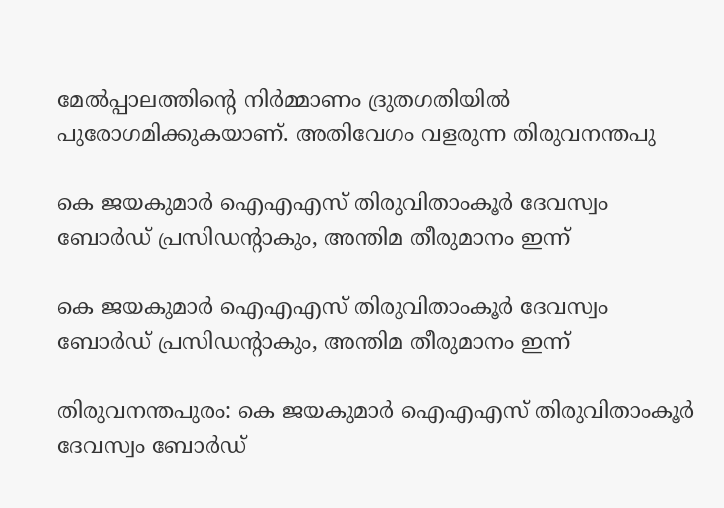മേല്‍പ്പാലത്തിന്റെ നിര്‍മ്മാണം ദ്രുതഗതിയില്‍ പുരോഗമിക്കുകയാണ്. അതിവേഗം വളരുന്ന തിരുവനന്തപു

കെ ജയകുമാർ ഐഎഎസ് തിരുവിതാംകൂർ ദേവസ്വം ബോർഡ് പ്രസിഡന്റാകും, അന്തിമ തീരുമാനം ഇന്ന്

കെ ജയകുമാർ ഐഎഎസ് തിരുവിതാംകൂർ ദേവസ്വം ബോർഡ് പ്രസിഡന്റാകും, അന്തിമ തീരുമാനം ഇന്ന്

തിരുവനന്തപുരം: കെ ജയകുമാർ ഐഎഎസ് തിരുവിതാംകൂർ ദേവസ്വം ബോർഡ്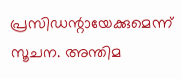പ്രസിഡന്റായേക്കുമെന്ന് സൂചന. അന്തിമ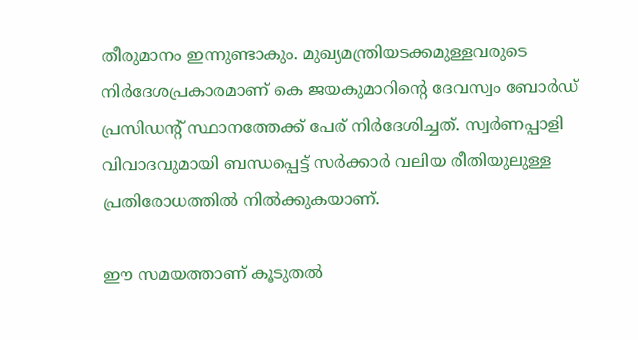തീരുമാനം ഇന്നുണ്ടാകും. മുഖ്യമന്ത്രിയടക്കമുള്ളവരുടെ നിർദേശപ്രകാരമാണ് കെ ജയകുമാറിന്റെ ദേവസ്വം ബോർഡ് പ്രസിഡന്റ് സ്ഥാനത്തേക്ക് പേര് നിർദേശിച്ചത്. സ്വർണപ്പാളി വിവാദവുമായി ബന്ധപ്പെട്ട് സർക്കാർ വലിയ രീതിയുലുള്ള പ്രതിരോധത്തിൽ നിൽക്കുകയാണ്.

ഈ സമയത്താണ് കൂടുതൽ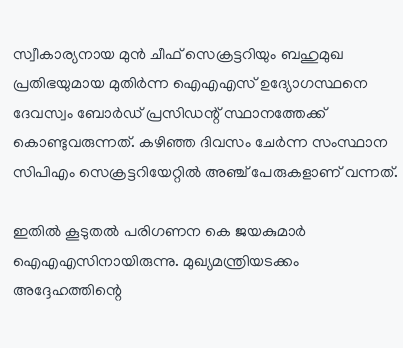സ്വീകാര്യനായ മുൻ ചീഫ് സെക്രട്ടറിയും ബഹുമുഖ പ്രതിഭയുമായ മുതിർന്ന ഐഎഎസ് ഉദ്യോഗസ്ഥനെ ദേവസ്വം ബോർഡ് പ്രസിഡന്റ് സ്ഥാനത്തേക്ക് കൊണ്ടുവരുന്നത്. കഴിഞ്ഞ ദിവസം ചേർന്ന സംസ്ഥാന സിപിഎം സെക്രട്ടറിയേറ്റിൽ അഞ്ച് പേരുകളാണ് വന്നത്.

ഇതിൽ കൂടുതൽ പരിഗണന കെ ജയകുമാർ ഐഎഎസിനായിരുന്നു. മുഖ്യമന്ത്രിയടക്കം അദ്ദേഹത്തിന്റെ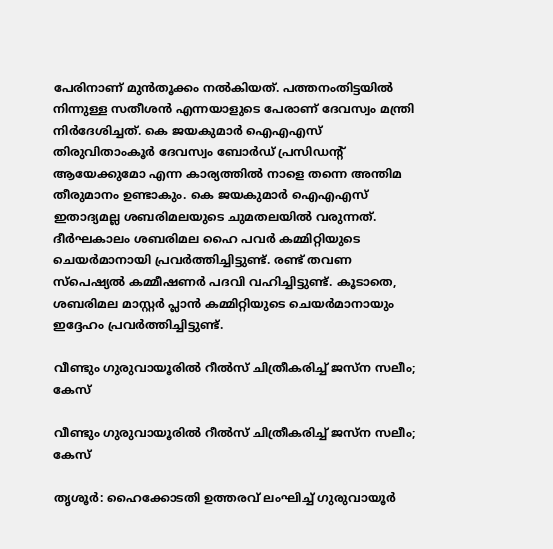പേരിനാണ് മുൻതൂക്കം നൽകിയത്. പത്തനംതിട്ടയിൽ നിന്നുള്ള സതീശൻ എന്നയാളുടെ പേരാണ് ദേവസ്വം മന്ത്രി നിർദേശിച്ചത്. കെ ജയകുമാർ ഐഎഎസ് തിരുവിതാംകൂർ ദേവസ്വം ബോർഡ് പ്രസിഡന്റ് ആയേക്കുമോ എന്ന കാര്യത്തിൽ നാളെ തന്നെ അന്തിമ തീരുമാനം ഉണ്ടാകും. കെ ജയകുമാർ ഐഎഎസ് ഇതാദ്യമല്ല ശബരിമലയുടെ ചുമതലയിൽ വരുന്നത്. ദീർഘകാലം ശബരിമല ഹൈ പവർ കമ്മിറ്റിയുടെ ചെയർമാനായി പ്രവർത്തിച്ചിട്ടുണ്ട്. രണ്ട് തവണ സ്പെഷ്യൽ കമ്മീഷണർ പദവി വഹിച്ചിട്ടുണ്ട്. കൂടാതെ, ശബരിമല മാസ്റ്റർ പ്ലാൻ കമ്മിറ്റിയുടെ ചെയർമാനായും ഇദ്ദേഹം പ്രവർത്തിച്ചിട്ടുണ്ട്.

വീണ്ടും ഗുരുവായൂരിൽ റീൽസ് ചിത്രീകരിച്ച് ജസ്ന സലീം; കേസ്

വീണ്ടും ഗുരുവായൂരിൽ റീൽസ് ചിത്രീകരിച്ച് ജസ്ന സലീം; കേസ്

തൃശൂർ: ഹൈക്കോടതി ഉത്തരവ് ലംഘിച്ച് ഗുരുവായൂർ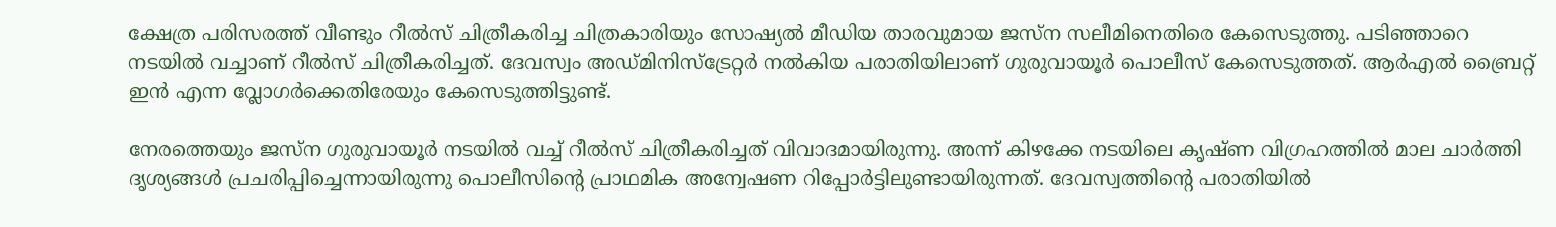ക്ഷേത്ര പരിസരത്ത് വീണ്ടും റീൽസ് ചിത്രീകരിച്ച ചിത്രകാരിയും സോഷ്യൽ മീഡിയ താരവുമായ ജസ്ന സലീമിനെതിരെ കേസെടുത്തു. പടിഞ്ഞാറെ നടയിൽ വച്ചാണ് റീൽസ് ചിത്രീകരിച്ചത്. ദേവസ്വം അഡ്മിനിസ്ട്രേറ്റർ നൽകിയ പരാതിയിലാണ് ഗുരുവായൂർ പൊലീസ് കേസെടുത്തത്. ആർഎൽ ബ്രൈറ്റ് ഇൻ എന്ന വ്ലോഗർക്കെതിരേയും കേസെടുത്തിട്ടുണ്ട്.

നേരത്തെയും ജസ്ന ഗുരുവായൂർ നടയിൽ വച്ച് റീൽസ് ചിത്രീകരിച്ചത് വിവാദമായിരുന്നു. അന്ന് കിഴക്കേ നടയിലെ കൃഷ്ണ വിഗ്രഹത്തിൽ മാല ചാർത്തി ദൃശ്യങ്ങൾ പ്രചരിപ്പിച്ചെന്നായിരുന്നു പൊലീസിന്റെ പ്രാഥമിക അന്വേഷണ റിപ്പോർട്ടിലുണ്ടായിരുന്നത്. ദേവസ്വത്തിന്റെ പരാതിയിൽ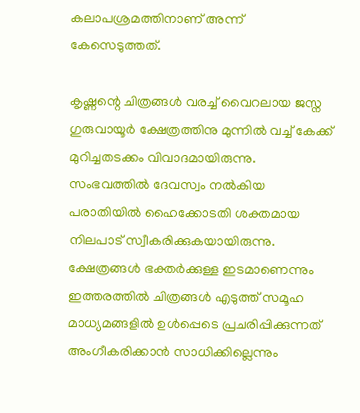കലാപശ്രമത്തിനാണ് അന്ന് കേസെടുത്തത്.

കൃഷ്ണന്റെ ചിത്രങ്ങൾ വരച്ച് വൈറലായ ജസ്ന ഗുരുവായൂർ ക്ഷേത്രത്തിനു മുന്നിൽ വച്ച് കേക്ക് മുറിച്ചതടക്കം വിവാദമായിരുന്നു. സംഭവത്തിൽ ദേവസ്വം നൽകിയ പരാതിയിൽ ഹൈക്കോടതി ശക്തമായ നിലപാട് സ്വീകരിക്കുകയായിരുന്നു. ക്ഷേത്രങ്ങൾ ഭക്തർക്കുള്ള ഇടമാണെന്നും ഇത്തരത്തിൽ ചിത്രങ്ങൾ എടുത്ത് സമൂഹ മാധ്യമങ്ങളിൽ ഉൾപ്പെടെ പ്രചരിപ്പിക്കുന്നത് അംഗീകരിക്കാൻ സാധിക്കില്ലെന്നും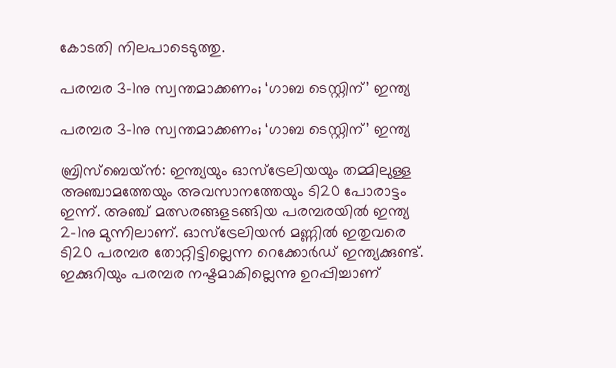കോടതി നിലപാടെടുത്തു.

പരമ്പര 3-1നു സ്വന്തമാക്കണം; ‘ഗാബ ടെസ്റ്റിന്’ ഇന്ത്യ

പരമ്പര 3-1നു സ്വന്തമാക്കണം; ‘ഗാബ ടെസ്റ്റിന്’ ഇന്ത്യ

ബ്രിസ്‌ബെയ്ന്‍: ഇന്ത്യയും ഓസ്‌ട്രേലിയയും തമ്മിലുള്ള അഞ്ചാമത്തേയും അവസാനത്തേയും ടി20 പോരാട്ടം ഇന്ന്. അഞ്ച് മത്സരങ്ങളടങ്ങിയ പരമ്പരയില്‍ ഇന്ത്യ 2-1നു മുന്നിലാണ്. ഓസ്‌ട്രേലിയന്‍ മണ്ണില്‍ ഇതുവരെ ടി20 പരമ്പര തോറ്റിട്ടില്ലെന്ന റെക്കോര്‍ഡ് ഇന്ത്യക്കുണ്ട്. ഇക്കുറിയും പരമ്പര നഷ്ടമാകില്ലെന്നു ഉറപ്പിച്ചാണ്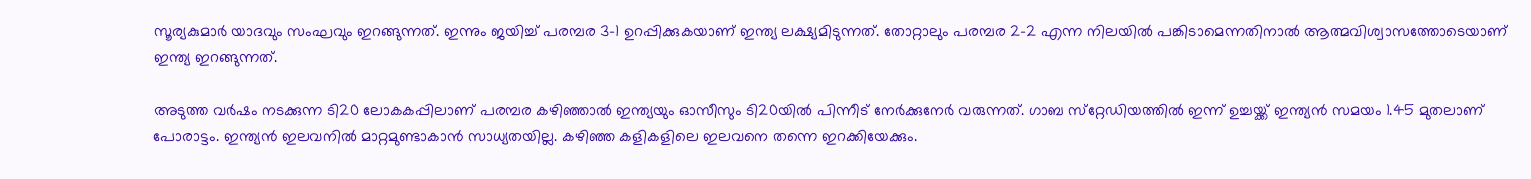സൂര്യകുമാര്‍ യാദവും സംഘവും ഇറങ്ങുന്നത്. ഇന്നും ജയിച്ച് പരമ്പര 3-1 ഉറപ്പിക്കുകയാണ് ഇന്ത്യ ലക്ഷ്യമിടുന്നത്. തോറ്റാലും പരമ്പര 2-2 എന്ന നിലയില്‍ പങ്കിടാമെന്നതിനാല്‍ ആത്മവിശ്വാസത്തോടെയാണ് ഇന്ത്യ ഇറങ്ങുന്നത്.

അടുത്ത വര്‍ഷം നടക്കുന്ന ടി20 ലോകകപ്പിലാണ് പരമ്പര കഴിഞ്ഞാല്‍ ഇന്ത്യയും ഓസീസും ടി20യില്‍ പിന്നീട് നേര്‍ക്കുനേര്‍ വരുന്നത്. ഗാബ സ്‌റ്റേഡിയത്തില്‍ ഇന്ന് ഉച്ചയ്ക്ക് ഇന്ത്യന്‍ സമയം 1.45 മുതലാണ് പോരാട്ടം. ഇന്ത്യന്‍ ഇലവനില്‍ മാറ്റമുണ്ടാകാന്‍ സാധ്യതയില്ല. കഴിഞ്ഞ കളികളിലെ ഇലവനെ തന്നെ ഇറക്കിയേക്കും.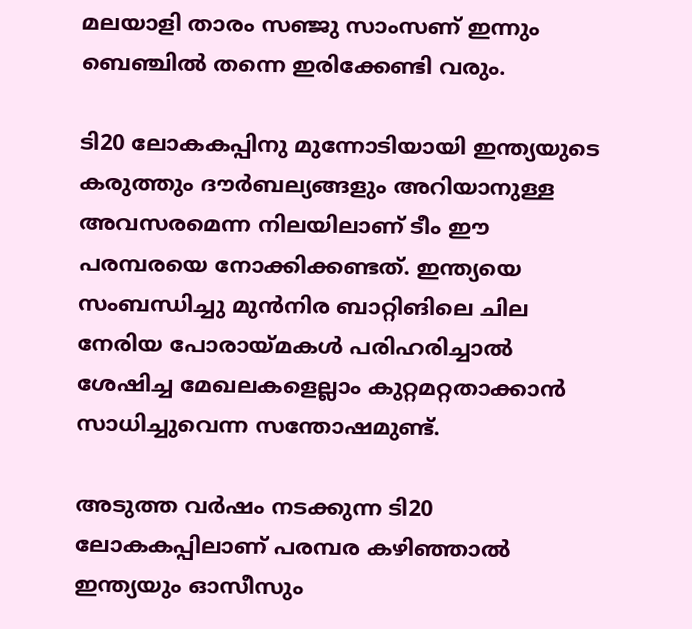മലയാളി താരം സഞ്ജു സാംസണ് ഇന്നും ബെഞ്ചില്‍ തന്നെ ഇരിക്കേണ്ടി വരും.

ടി20 ലോകകപ്പിനു മുന്നോടിയായി ഇന്ത്യയുടെ കരുത്തും ദൗര്‍ബല്യങ്ങളും അറിയാനുള്ള അവസരമെന്ന നിലയിലാണ് ടീം ഈ പരമ്പരയെ നോക്കിക്കണ്ടത്. ഇന്ത്യയെ സംബന്ധിച്ചു മുന്‍നിര ബാറ്റിങിലെ ചില നേരിയ പോരായ്മകള്‍ പരിഹരിച്ചാല്‍ ശേഷിച്ച മേഖലകളെല്ലാം കുറ്റമറ്റതാക്കാന്‍ സാധിച്ചുവെന്ന സന്തോഷമുണ്ട്.

അടുത്ത വര്‍ഷം നടക്കുന്ന ടി20 ലോകകപ്പിലാണ് പരമ്പര കഴിഞ്ഞാല്‍ ഇന്ത്യയും ഓസീസും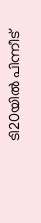ടി20യില്‍ പിന്നീട്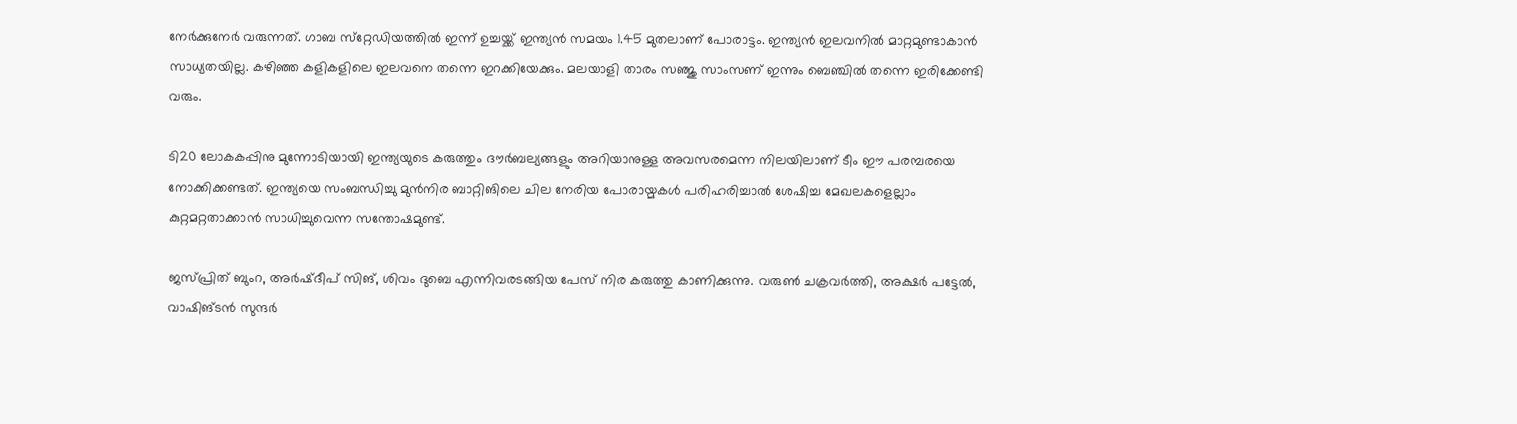നേര്‍ക്കുനേര്‍ വരുന്നത്. ഗാബ സ്‌റ്റേഡിയത്തില്‍ ഇന്ന് ഉച്ചയ്ക്ക് ഇന്ത്യന്‍ സമയം 1.45 മുതലാണ് പോരാട്ടം. ഇന്ത്യന്‍ ഇലവനില്‍ മാറ്റമുണ്ടാകാന്‍ സാധ്യതയില്ല. കഴിഞ്ഞ കളികളിലെ ഇലവനെ തന്നെ ഇറക്കിയേക്കും. മലയാളി താരം സഞ്ജു സാംസണ് ഇന്നും ബെഞ്ചില്‍ തന്നെ ഇരിക്കേണ്ടി വരും.

ടി20 ലോകകപ്പിനു മുന്നോടിയായി ഇന്ത്യയുടെ കരുത്തും ദൗര്‍ബല്യങ്ങളും അറിയാനുള്ള അവസരമെന്ന നിലയിലാണ് ടീം ഈ പരമ്പരയെ നോക്കിക്കണ്ടത്. ഇന്ത്യയെ സംബന്ധിച്ചു മുന്‍നിര ബാറ്റിങിലെ ചില നേരിയ പോരായ്മകള്‍ പരിഹരിച്ചാല്‍ ശേഷിച്ച മേഖലകളെല്ലാം കുറ്റമറ്റതാക്കാന്‍ സാധിച്ചുവെന്ന സന്തോഷമുണ്ട്.

ജസ്പ്രിത് ബുംറ, അര്‍ഷ്ദീപ് സിങ്, ശിവം ദുബെ എന്നിവരടങ്ങിയ പേസ് നിര കരുത്തു കാണിക്കുന്നു. വരുണ്‍ ചക്രവര്‍ത്തി, അക്ഷര്‍ പട്ടേല്‍, വാഷിങ്ടന്‍ സുന്ദര്‍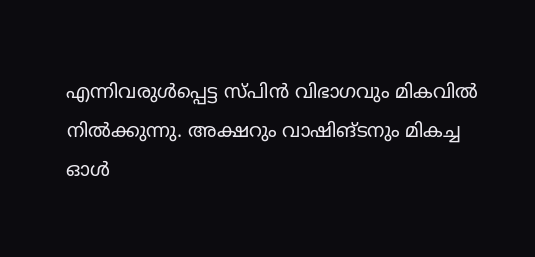എന്നിവരുള്‍പ്പെട്ട സ്പിന്‍ വിഭാഗവും മികവില്‍ നില്‍ക്കുന്നു. അക്ഷറും വാഷിങ്ടനും മികച്ച ഓള്‍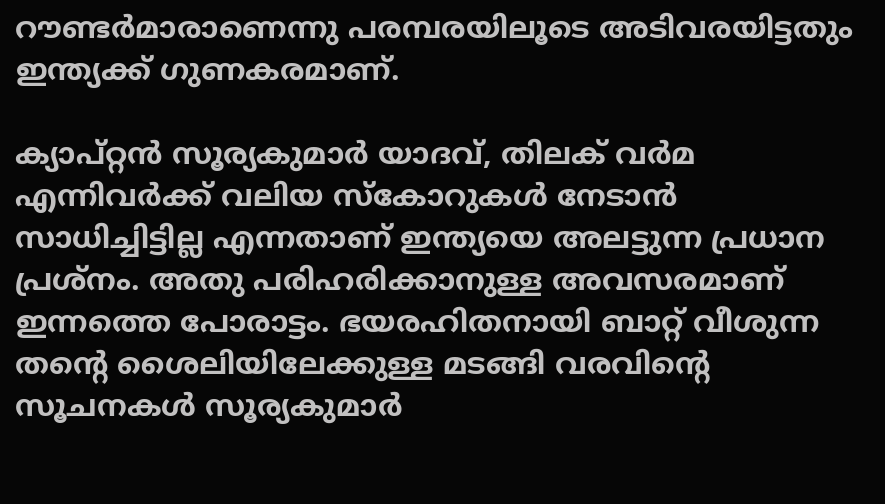റൗണ്ടര്‍മാരാണെന്നു പരമ്പരയിലൂടെ അടിവരയിട്ടതും ഇന്ത്യക്ക് ഗുണകരമാണ്.

ക്യാപ്റ്റന്‍ സൂര്യകുമാര്‍ യാദവ്, തിലക് വര്‍മ എന്നിവര്‍ക്ക് വലിയ സ്‌കോറുകള്‍ നേടാന്‍ സാധിച്ചിട്ടില്ല എന്നതാണ് ഇന്ത്യയെ അലട്ടുന്ന പ്രധാന പ്രശ്‌നം. അതു പരിഹരിക്കാനുള്ള അവസരമാണ് ഇന്നത്തെ പോരാട്ടം. ഭയരഹിതനായി ബാറ്റ് വീശുന്ന തന്റെ ശൈലിയിലേക്കുള്ള മടങ്ങി വരവിന്റെ സൂചനകള്‍ സൂര്യകുമാര്‍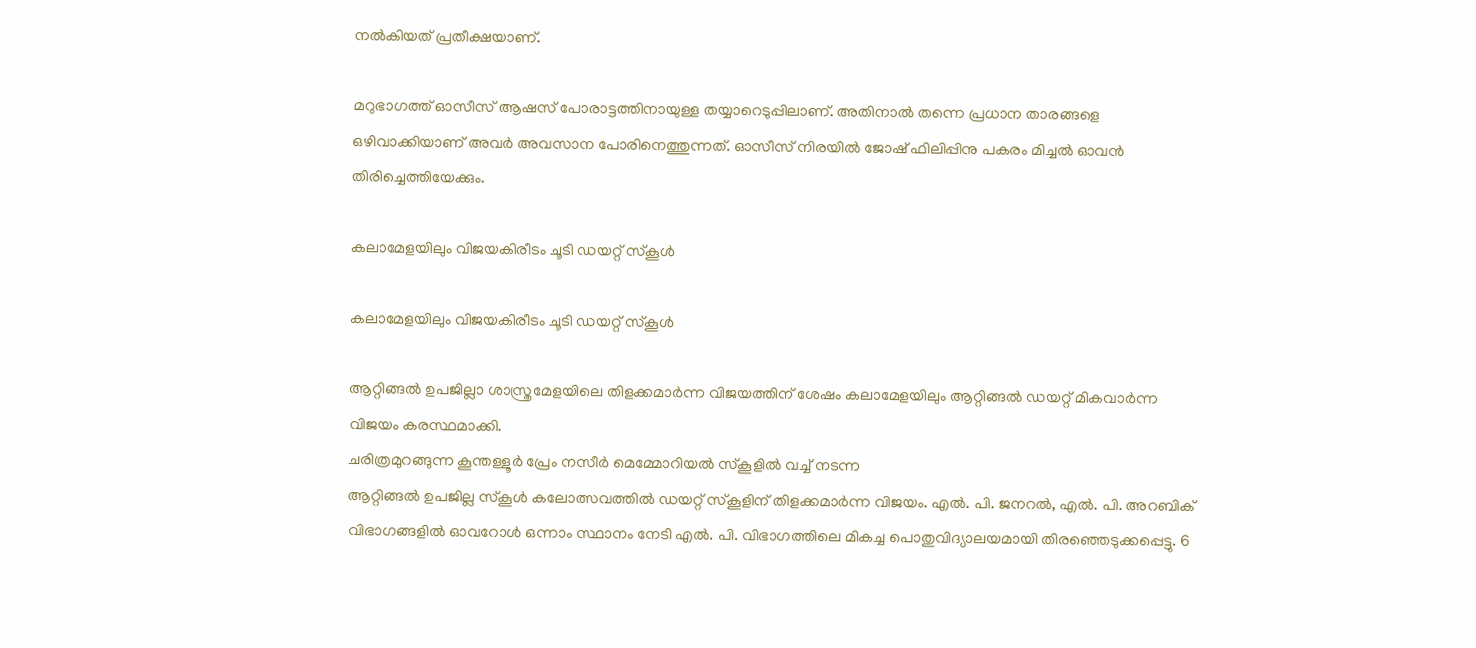നല്‍കിയത് പ്രതീക്ഷയാണ്.

മറുഭാഗത്ത് ഓസീസ് ആഷസ് പോരാട്ടത്തിനായുള്ള തയ്യാറെടുപ്പിലാണ്. അതിനാല്‍ തന്നെ പ്രധാന താരങ്ങളെ ഒഴിവാക്കിയാണ് അവര്‍ അവസാന പോരിനെത്തുന്നത്. ഓസീസ് നിരയില്‍ ജോഷ് ഫിലിപ്പിനു പകരം മിച്ചല്‍ ഓവന്‍ തിരിച്ചെത്തിയേക്കും.

കലാമേളയിലും വിജയകിരീടം ചൂടി ഡയറ്റ് സ്കൂൾ

കലാമേളയിലും വിജയകിരീടം ചൂടി ഡയറ്റ് സ്കൂൾ

ആറ്റിങ്ങൽ ഉപജില്ലാ ശാസ്ത്രമേളയിലെ തിളക്കമാർന്ന വിജയത്തിന് ശേഷം കലാമേളയിലും ആറ്റിങ്ങൽ ഡയറ്റ് മികവാർന്ന വിജയം കരസ്ഥമാക്കി.
ചരിത്രമുറങ്ങുന്ന കൂന്തള്ളൂർ പ്രേം നസീർ മെമ്മോറിയൽ സ്കൂളിൽ വച്ച് നടന്ന
ആറ്റിങ്ങൽ ഉപജില്ല സ്കൂൾ കലോത്സവത്തിൽ ഡയറ്റ് സ്കൂളിന് തിളക്കമാർന്ന വിജയം. എൽ. പി. ജനറൽ, എൽ. പി. അറബിക് വിഭാഗങ്ങളിൽ ഓവറോൾ ഒന്നാം സ്ഥാനം നേടി എൽ. പി. വിഭാഗത്തിലെ മികച്ച പൊതുവിദ്യാലയമായി തിരഞ്ഞെടുക്കപ്പെട്ടു. 6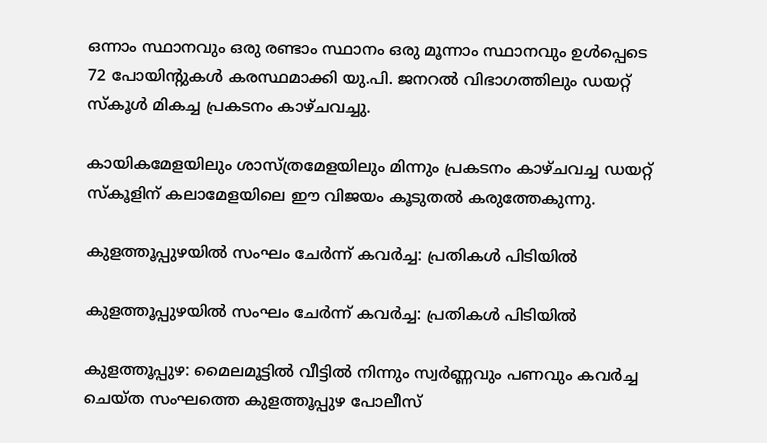ഒന്നാം സ്ഥാനവും ഒരു രണ്ടാം സ്ഥാനം ഒരു മൂന്നാം സ്ഥാനവും ഉൾപ്പെടെ 72 പോയിന്റുകൾ കരസ്ഥമാക്കി യു.പി. ജനറൽ വിഭാഗത്തിലും ഡയറ്റ് സ്കൂൾ മികച്ച പ്രകടനം കാഴ്ചവച്ചു.

കായികമേളയിലും ശാസ്ത്രമേളയിലും മിന്നും പ്രകടനം കാഴ്ചവച്ച ഡയറ്റ് സ്കൂളിന് കലാമേളയിലെ ഈ വിജയം കൂടുതൽ കരുത്തേകുന്നു.

കുളത്തൂപ്പുഴയിൽ സംഘം ചേർന്ന് കവർച്ച: പ്രതികൾ പിടിയിൽ

കുളത്തൂപ്പുഴയിൽ സംഘം ചേർന്ന് കവർച്ച: പ്രതികൾ പിടിയിൽ

കുളത്തൂപ്പുഴ: മൈലമൂട്ടിൽ വീട്ടിൽ നിന്നും സ്വർണ്ണവും പണവും കവർച്ച ചെയ്ത സംഘത്തെ കുളത്തൂപ്പുഴ പോലീസ്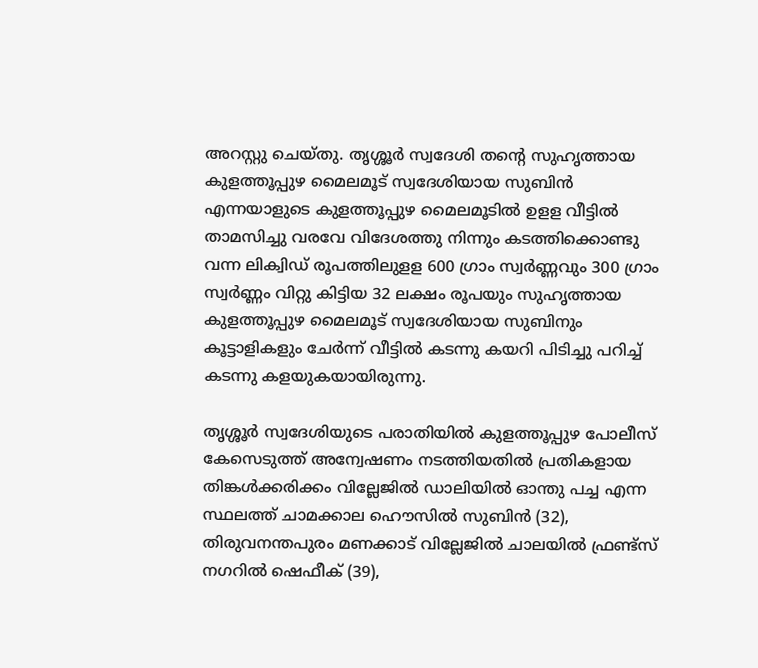അറസ്റ്റു ചെയ്തു. തൃശ്ശൂർ സ്വദേശി തന്റെ സുഹൃത്തായ കുളത്തൂപ്പുഴ മൈലമൂട് സ്വദേശിയായ സുബിൻ എന്നയാളുടെ കുളത്തൂപ്പുഴ മൈലമൂടിൽ ഉളള വീട്ടിൽ താമസിച്ചു വരവേ വിദേശത്തു നിന്നും കടത്തിക്കൊണ്ടു വന്ന ലിക്വിഡ് രൂപത്തിലുളള 600 ഗ്രാം സ്വർണ്ണവും 300 ഗ്രാം സ്വർണ്ണം വിറ്റു കിട്ടിയ 32 ലക്ഷം രൂപയും സുഹൃത്തായ കുളത്തൂപ്പുഴ മൈലമൂട് സ്വദേശിയായ സുബിനും കൂട്ടാളികളും ചേർന്ന് വീട്ടിൽ കടന്നു കയറി പിടിച്ചു പറിച്ച് കടന്നു കളയുകയായിരുന്നു.

തൃശ്ശൂർ സ്വദേശിയുടെ പരാതിയിൽ കുളത്തൂപ്പുഴ പോലീസ് കേസെടുത്ത് അന്വേഷണം നടത്തിയതിൽ പ്രതികളായ തിങ്കൾക്കരിക്കം വില്ലേജിൽ ഡാലിയിൽ ഓന്തു പച്ച എന്ന സ്ഥലത്ത് ചാമക്കാല ഹൌസിൽ സുബിൻ (32), തിരുവനന്തപുരം മണക്കാട് വില്ലേജിൽ ചാലയിൽ ഫ്രണ്ട്സ് നഗറിൽ ഷെഫീക് (39),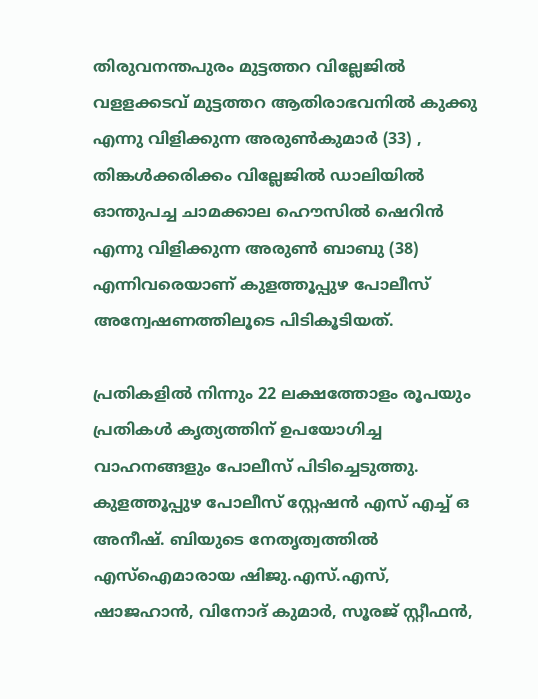തിരുവനന്തപുരം മുട്ടത്തറ വില്ലേജിൽ വളളക്കടവ് മുട്ടത്തറ ആതിരാഭവനിൽ കുക്കു എന്നു വിളിക്കുന്ന അരുൺകുമാർ (33) , തിങ്കൾക്കരിക്കം വില്ലേജിൽ ഡാലിയിൽ ഓന്തുപച്ച ചാമക്കാല ഹൌസിൽ ഷെറിൻ എന്നു വിളിക്കുന്ന അരുൺ ബാബു (38) എന്നിവരെയാണ് കുളത്തൂപ്പുഴ പോലീസ് അന്വേഷണത്തിലൂടെ പിടികൂടിയത്.

പ്രതികളിൽ നിന്നും 22 ലക്ഷത്തോളം രൂപയും പ്രതികൾ കൃത്യത്തിന് ഉപയോഗിച്ച വാഹനങ്ങളും പോലീസ് പിടിച്ചെടുത്തു. കുളത്തൂപ്പുഴ പോലീസ് സ്റ്റേഷൻ എസ് എച്ച് ഒ അനീഷ്. ബിയുടെ നേതൃത്വത്തിൽ എസ്ഐമാരായ ഷിജു.എസ്.എസ്, ഷാജഹാൻ, വിനോദ് കുമാർ, സൂരജ് സ്റ്റീഫൻ,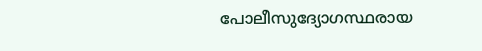പോലീസുദ്യോഗസ്ഥരായ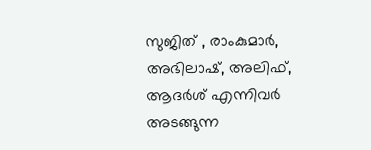സുജിത് , രാംകുമാർ, അഭിലാഷ്, അലിഫ്, ആദർശ് എന്നിവർ അടങ്ങുന്ന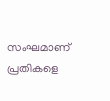സംഘമാണ് പ്രതികളെ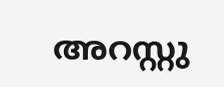അറസ്റ്റു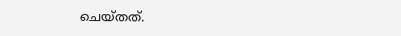ചെയ്തത്.